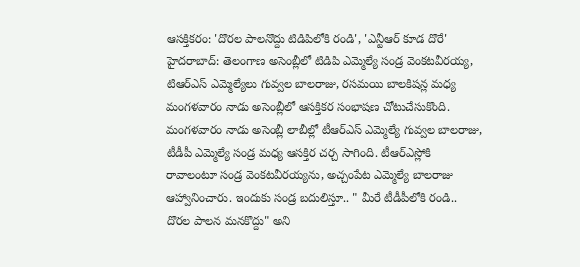ఆసక్తికరం: 'దొరల పాలనొద్దు టిడిపిలోకి రండి', 'ఎన్టీఆర్ కూడ దొరే'
హైదరాబాద్: తెలంగాణ అసెంబ్లీలో టిడిపి ఎమ్మెల్యే సండ్ర వెంకటవీరయ్య, టిఆర్ఎస్ ఎమ్మెల్యేలు గువ్వల బాలరాజు, రసమయి బాలకిషన్ల మధ్య మంగళవారం నాడు అసెంబ్లీలో ఆసక్తికర సంభాషణ చోటుచేసుకొంది.
మంగళవారం నాడు అసెంబ్లీ లాబీల్లో టీఆర్ఎస్ ఎమ్మెల్యే గువ్వల బాలరాజు, టీడీపీ ఎమ్మెల్యే సండ్ర మధ్య ఆసక్తిర చర్చ సాగింది. టీఆర్ఎస్లోకి రావాలంటూ సండ్ర వెంకటవీరయ్యను, అచ్చంపేట ఎమ్మెల్యే బాలరాజు ఆహ్వానించారు. ఇందుకు సండ్ర బదులిస్తూ.. " మీరే టీడీపీలోకి రండి.. దొరల పాలన మనకొద్దు" అని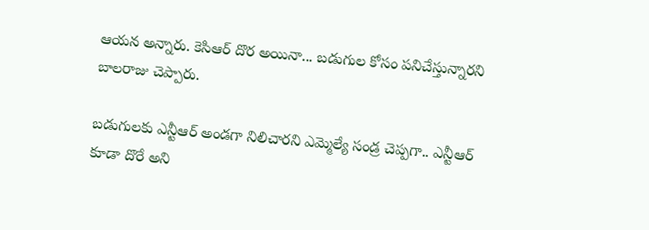ఆయన అన్నారు. కెసిఆర్ దొర అయినా... బడుగుల కోసం పనిచేస్తున్నారని బాలరాజు చెప్పారు.

బడుగులకు ఎన్టీఆర్ అండగా నిలిచారని ఎమ్మెల్యే సండ్ర చెప్పగా.. ఎన్టీఆర్ కూడా దొరే అని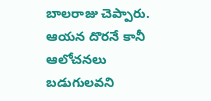బాలరాజు చెప్పారు. ఆయన దొరనే కానీ ఆలోచనలు బడుగులవని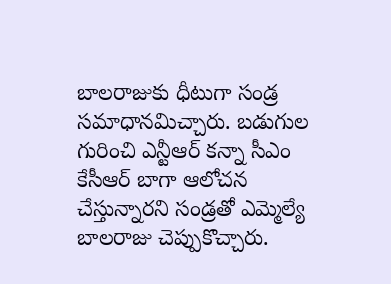బాలరాజుకు ధీటుగా సండ్ర సమాధానమిచ్చారు. బడుగుల గురించి ఎన్టీఆర్ కన్నా సీఎం కేసీఆర్ బాగా ఆలోచన చేస్తున్నారని సండ్రతో ఎమ్మెల్యే బాలరాజు చెప్పుకొచ్చారు.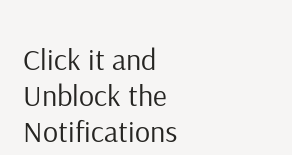Click it and Unblock the Notifications